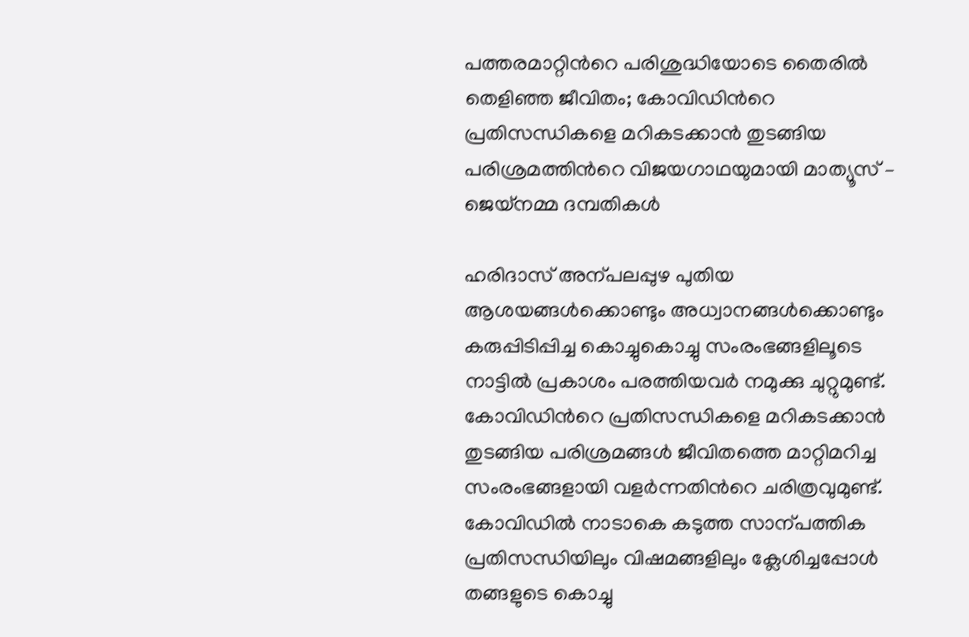പത്തരമാറ്റിന്‍റെ പരിശുദ്ധിയോടെ തൈരിൽ തെളിഞ്ഞ ജീവിതം; കോവിഡിന്‍റെ പ്രതിസന്ധികളെ മറികടക്കാൻ തുടങ്ങിയ പരിശ്രമത്തിന്‍റെ വിജയഗാഥയുമായി മാത്യൂസ് – ജെയ്നമ്മ ദമ്പതികൾ

ഹരിദാസ് അന്പലപ്പുഴ പുതിയ ആശയങ്ങൾക്കൊണ്ടും അധ്വാനങ്ങൾക്കൊണ്ടും കരുപ്പിടിപ്പിച്ച കൊച്ചുകൊച്ചു സംരംഭങ്ങളിലൂടെ നാട്ടിൽ പ്രകാശം പരത്തിയവർ നമുക്കു ചുറ്റുമുണ്ട്. കോവിഡിന്‍റെ പ്രതിസന്ധികളെ മറികടക്കാൻ തുടങ്ങിയ പരിശ്രമങ്ങൾ ജീവിതത്തെ മാറ്റിമറിച്ച സംരംഭങ്ങളായി വളർന്നതിന്‍റെ ചരിത്രവുമുണ്ട്.  കോവിഡിൽ നാടാകെ കടുത്ത സാന്പത്തിക പ്രതിസന്ധിയിലും വിഷമങ്ങളിലും ക്ലേശിച്ചപ്പോൾ തങ്ങളുടെ കൊച്ചു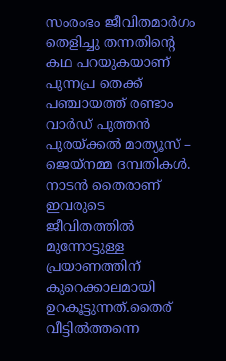സംരംഭം ജീവിതമാർഗം തെളിച്ചു തന്നതിന്‍റെ കഥ പറയുകയാണ് പുന്നപ്ര തെക്ക് പഞ്ചായത്ത് രണ്ടാം വാർഡ് പുത്തൻ പുരയ്ക്കൽ മാത്യൂസ് – ജെയ്നമ്മ ദമ്പതികൾ. നാടൻ തൈരാണ് ഇവരുടെ ജീവിതത്തിൽ മുന്നോട്ടുള്ള പ്രയാണത്തിന് കുറെക്കാലമായി ഉറകൂട്ടുന്നത്.തൈര് വീട്ടിൽത്തന്നെ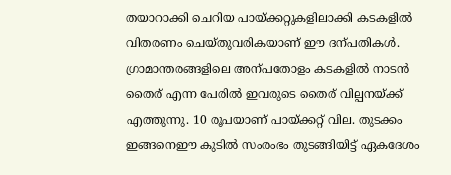തയാറാക്കി ചെറിയ പായ്ക്കറ്റുകളിലാക്കി കടകളിൽ വിതരണം ചെയ്തുവരികയാണ് ഈ ദന്പതികൾ. ഗ്രാമാന്തരങ്ങളിലെ അന്പതോളം കടകളിൽ നാടൻ തൈര് എന്ന പേരിൽ ഇവരുടെ തൈര് വില്പനയ്ക്ക് എത്തുന്നു. 10 രൂപയാണ് പായ്ക്കറ്റ് വില. തുടക്കം ഇങ്ങനെഈ കുടിൽ സംരംഭം തുടങ്ങിയിട്ട് ഏകദേശം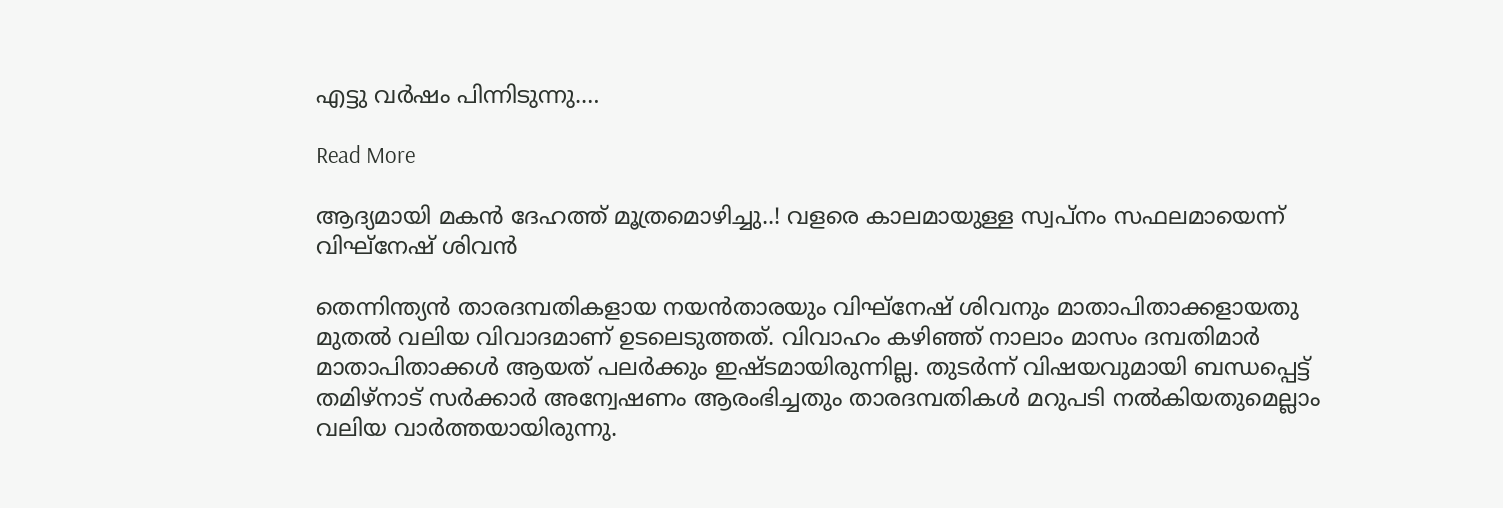എട്ടു വർഷം പിന്നിടുന്നു.…

Read More

ആദ്യമായി മകന്‍ ദേഹത്ത് മൂത്രമൊഴിച്ചു..! വളരെ കാലമായുള്ള സ്വപ്നം സഫലമായെന്ന് വിഘ്‌നേഷ് ശിവന്‍

തെന്നിന്ത്യന്‍ താരദമ്പതികളായ നയന്‍താരയും വിഘ്നേഷ് ശിവനും മാതാപിതാക്കളായതു മുതല്‍ വലിയ വിവാദമാണ് ഉടലെടുത്തത്. വിവാഹം കഴിഞ്ഞ് നാലാം മാസം ദമ്പതിമാര്‍ മാതാപിതാക്കള്‍ ആയത് പലര്‍ക്കും ഇഷ്ടമായിരുന്നില്ല. തുടര്‍ന്ന് വിഷയവുമായി ബന്ധപ്പെട്ട് തമിഴ്‌നാട് സര്‍ക്കാര്‍ അന്വേഷണം ആരംഭിച്ചതും താരദമ്പതികള്‍ മറുപടി നല്‍കിയതുമെല്ലാം വലിയ വാര്‍ത്തയായിരുന്നു.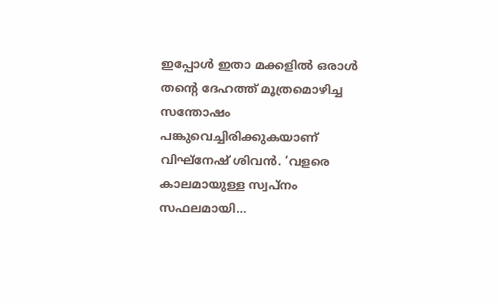ഇപ്പോള്‍ ഇതാ മക്കളില്‍ ഒരാള്‍ തന്റെ ദേഹത്ത് മൂത്രമൊഴിച്ച സന്തോഷം പങ്കുവെച്ചിരിക്കുകയാണ് വിഘ്നേഷ് ശിവന്‍. ‘വളരെ കാലമായുള്ള സ്വപ്നം സഫലമായി…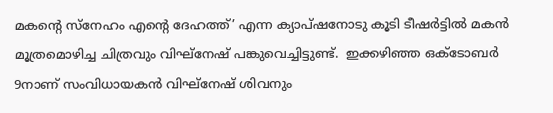മകന്റെ സ്നേഹം എന്റെ ദേഹത്ത്’ എന്ന ക്യാപ്ഷനോടു കൂടി ടീഷര്‍ട്ടില്‍ മകന്‍ മൂത്രമൊഴിച്ച ചിത്രവും വിഘ്‌നേഷ് പങ്കുവെച്ചിട്ടുണ്ട്.  ഇക്കഴിഞ്ഞ ഒക്ടോബര്‍ 9നാണ് സംവിധായകന്‍ വിഘ്നേഷ് ശിവനും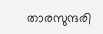താരസുന്ദരി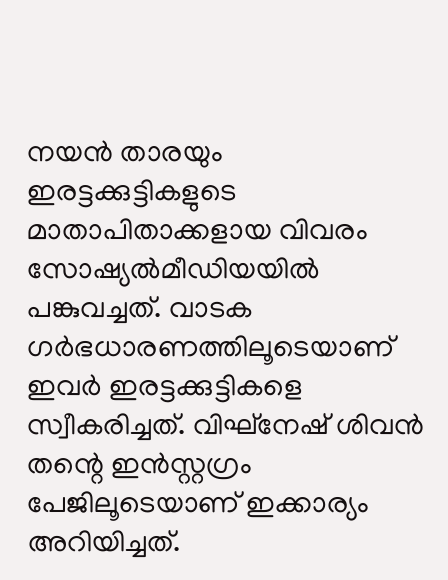നയന്‍ താരയും ഇരട്ടക്കുട്ടികളുടെ മാതാപിതാക്കളായ വിവരം സോഷ്യല്‍മീഡിയയില്‍ പങ്കുവച്ചത്. വാടക ഗര്‍ഭധാരണത്തിലൂടെയാണ് ഇവര്‍ ഇരട്ടക്കുട്ടികളെ സ്വീകരിച്ചത്. വിഘ്നേഷ് ശിവന്‍ തന്റെ ഇന്‍സ്റ്റഗ്രം പേജിലൂടെയാണ് ഇക്കാര്യം അറിയിച്ചത്.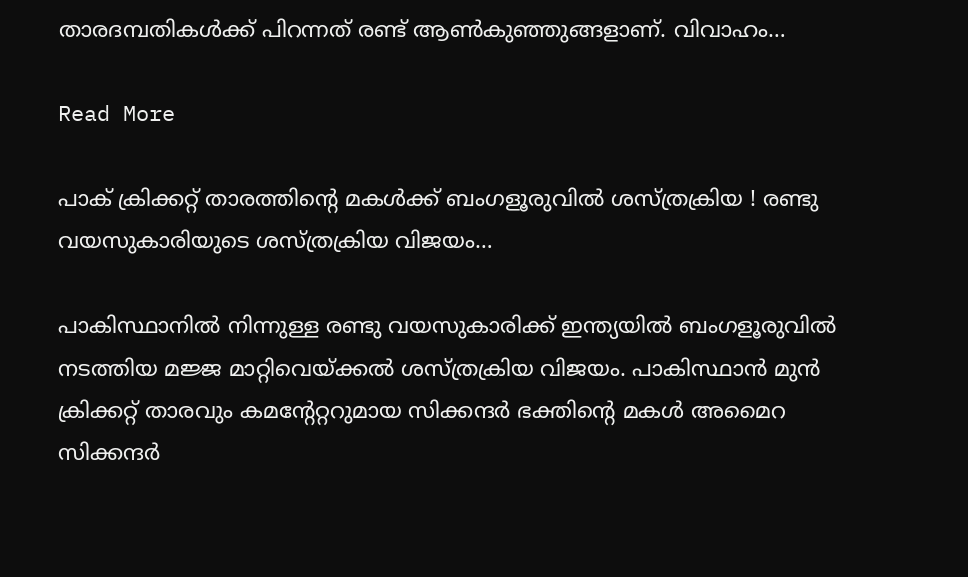താരദമ്പതികള്‍ക്ക് പിറന്നത് രണ്ട് ആണ്‍കുഞ്ഞുങ്ങളാണ്. വിവാഹം…

Read More

പാക് ക്രിക്കറ്റ് താരത്തിന്റെ മകള്‍ക്ക് ബംഗളൂരുവില്‍ ശസ്ത്രക്രിയ ! രണ്ടു വയസുകാരിയുടെ ശസ്ത്രക്രിയ വിജയം…

പാകിസ്ഥാനില്‍ നിന്നുള്ള രണ്ടു വയസുകാരിക്ക് ഇന്ത്യയില്‍ ബംഗളൂരുവില്‍ നടത്തിയ മജ്ജ മാറ്റിവെയ്ക്കല്‍ ശസ്ത്രക്രിയ വിജയം. പാകിസ്ഥാന്‍ മുന്‍ ക്രിക്കറ്റ് താരവും കമന്റേറ്ററുമായ സിക്കന്ദര്‍ ഭക്തിന്റെ മകള്‍ അമൈറ സിക്കന്ദര്‍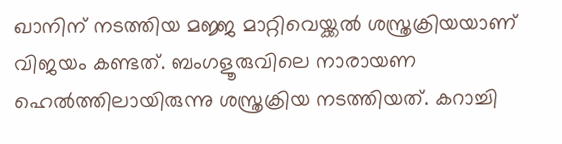ഖാനിന് നടത്തിയ മജ്ജ മാറ്റിവെയ്ക്കല്‍ ശസ്ത്രക്രിയയാണ് വിജയം കണ്ടത്. ബംഗളൂരുവിലെ നാരായണ ഹെല്‍ത്തിലായിരുന്നു ശസ്ത്രക്രിയ നടത്തിയത്. കറാച്ചി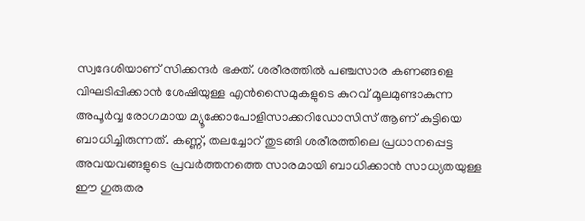സ്വദേശിയാണ് സിക്കന്ദര്‍ ഭക്ത്. ശരീരത്തില്‍ പഞ്ചസാര കണങ്ങളെ വിഘടിപ്പിക്കാന്‍ ശേഷിയുള്ള എന്‍സൈമുകളുടെ കുറവ് മൂലമുണ്ടാകുന്ന അപൂര്‍വ്വ രോഗമായ മ്യൂക്കോപോളിസാക്കറിഡോസിസ് ആണ് കുട്ടിയെ ബാധിച്ചിരുന്നത്. കണ്ണ്, തലച്ചോറ് തുടങ്ങി ശരീരത്തിലെ പ്രധാനപ്പെട്ട അവയവങ്ങളുടെ പ്രവര്‍ത്തനത്തെ സാരമായി ബാധിക്കാന്‍ സാധ്യതയുള്ള ഈ ഗുരുതര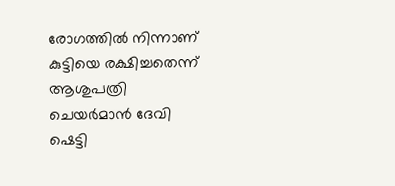രോഗത്തില്‍ നിന്നാണ് കുട്ടിയെ രക്ഷിച്ചതെന്ന് ആശുപത്രി ചെയര്‍മാന്‍ ദേവി ഷെട്ടി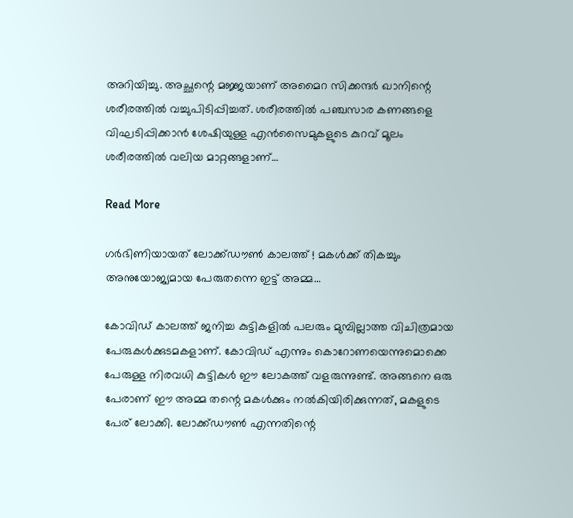അറിയിച്ചു. അച്ഛന്റെ മജ്ജയാണ് അമൈറ സിക്കന്ദര്‍ ഖാനിന്റെ ശരീരത്തില്‍ വച്ചുപിടിപ്പിച്ചത്. ശരീരത്തില്‍ പഞ്ചസാര കണങ്ങളെ വിഘടിപ്പിക്കാന്‍ ശേഷിയുള്ള എന്‍സൈമുകളുടെ കുറവ് മൂലം ശരീരത്തില്‍ വലിയ മാറ്റങ്ങളാണ്…

Read More

ഗര്‍ഭിണിയായത് ലോക്ക്ഡൗണ്‍ കാലത്ത് ! മകള്‍ക്ക് തികച്ചും അനുയോജ്യമായ പേരുതന്നെ ഇട്ട് അമ്മ…

കോവിഡ് കാലത്ത് ജനിച്ച കുട്ടികളില്‍ പലരും മുമ്പില്ലാത്ത വിചിത്രമായ പേരുകള്‍ക്കുടമകളാണ്. കോവിഡ് എന്നും കൊറോണയെന്നുമൊക്കെ പേരുള്ള നിരവധി കുട്ടികള്‍ ഈ ലോകത്ത് വളരുന്നുണ്ട്. അങ്ങനെ ഒരു പേരാണ് ഈ അമ്മ തന്റെ മകള്‍ക്കും നല്‍കിയിരിക്കുന്നത്, മകളുടെ പേര് ലോക്കി. ലോക്ക്ഡൗണ്‍ എന്നതിന്റെ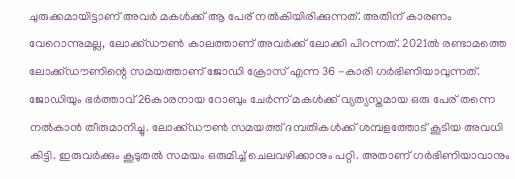ചുരുക്കമായിട്ടാണ് അവര്‍ മകള്‍ക്ക് ആ പേര് നല്‍കിയിരിക്കുന്നത്. അതിന് കാരണം വേറൊന്നുമല്ല, ലോക്ക്ഡൗണ്‍ കാലത്താണ് അവര്‍ക്ക് ലോക്കി പിറന്നത്. 2021ല്‍ രണ്ടാമത്തെ ലോക്ക്ഡൗണിന്റെ സമയത്താണ് ജോഡി ക്രോസ് എന്ന 36 -കാരി ഗര്‍ഭിണിയാവുന്നത്. ജോഡിയും ഭര്‍ത്താവ് 26കാരനായ റോബും ചേര്‍ന്ന് മകള്‍ക്ക് വ്യത്യസ്തമായ ഒരു പേര് തന്നെ നല്‍കാന്‍ തീരുമാനിച്ചു. ലോക്ക്ഡൗണ്‍ സമയത്ത് ദമ്പതികള്‍ക്ക് ശമ്പളത്തോട് കൂടിയ അവധി കിട്ടി. ഇരുവര്‍ക്കും കൂടുതല്‍ സമയം ഒരുമിച്ച് ചെലവഴിക്കാനും പറ്റി. അതാണ് ഗര്‍ഭിണിയാവാനും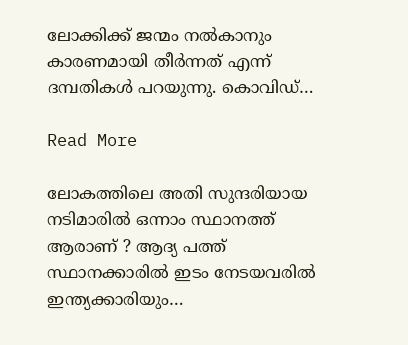ലോക്കിക്ക് ജന്മം നല്‍കാനും കാരണമായി തീര്‍ന്നത് എന്ന് ദമ്പതികള്‍ പറയുന്നു. കൊവിഡ്…

Read More

ലോകത്തിലെ അതി സുന്ദരിയായ നടിമാരിൽ ഒന്നാം സ്ഥാനത്ത് ആരാണ് ? ആദ്യ പത്ത് സ്ഥാനക്കാരില്‍ ഇടം നേടയവരില്‍ ഇന്ത്യക്കാരിയും…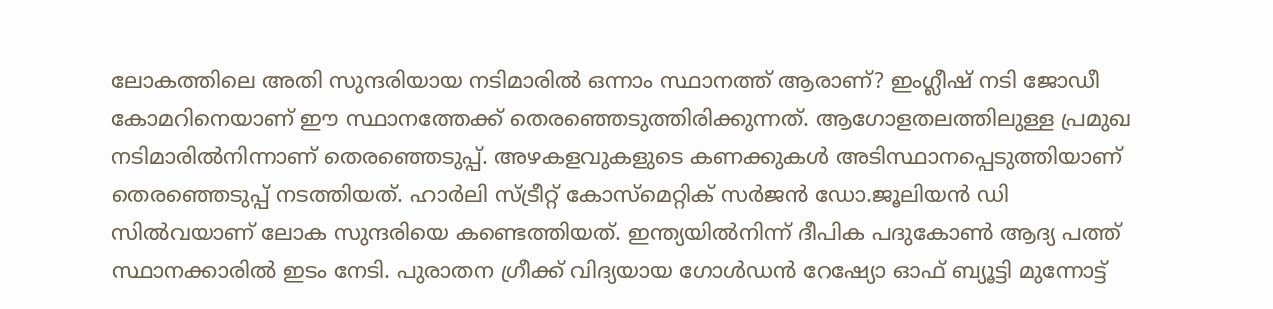ലോകത്തിലെ അതി സുന്ദരിയായ നടിമാരിൽ ഒന്നാം സ്ഥാനത്ത് ആരാണ്? ഇംഗ്ലീഷ് നടി ജോഡീ കോമറിനെയാണ് ഈ സ്ഥാനത്തേക്ക് തെരഞ്ഞെടുത്തിരിക്കുന്നത്. ആഗോളതലത്തിലുള്ള പ്രമുഖ നടിമാരില്‍നിന്നാണ് തെരഞ്ഞെടുപ്പ്. അഴകളവുകളുടെ കണക്കുകള്‍ അടിസ്ഥാനപ്പെടുത്തിയാണ് തെരഞ്ഞെടുപ്പ് നടത്തിയത്. ഹാര്‍ലി സ്ട്രീറ്റ് കോസ്മെറ്റിക് സര്‍ജന്‍ ഡോ.ജൂലിയന്‍ ഡി സില്‍വയാണ് ലോക സുന്ദരിയെ കണ്ടെത്തിയത്. ഇന്ത്യയില്‍നിന്ന് ദീപിക പദുകോൺ‍ ആദ്യ പത്ത് സ്ഥാനക്കാരില്‍ ഇടം നേടി. പുരാതന ഗ്രീക്ക് വിദ്യയായ ഗോള്‍ഡന്‍ റേഷ്യോ ഓഫ് ബ്യൂട്ടി മുന്നോട്ട്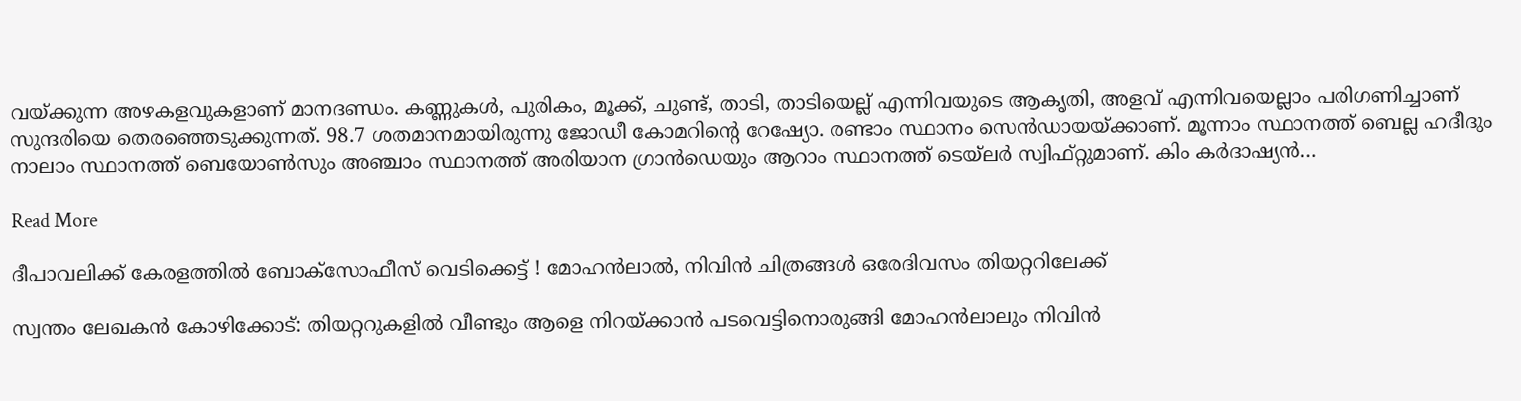വയ്ക്കുന്ന അഴകളവുകളാണ് മാനദണ്ഡം. കണ്ണുകള്‍, പുരികം, മൂക്ക്, ചുണ്ട്, താടി, താടിയെല്ല് എന്നിവയുടെ ആകൃതി, അളവ് എന്നിവയെല്ലാം പരിഗണിച്ചാണ് സുന്ദരിയെ തെരഞ്ഞെടുക്കുന്നത്. 98.7 ശതമാനമായിരുന്നു ജോഡീ കോമറിന്‍റെ റേഷ്യോ. രണ്ടാം സ്ഥാനം സെന്‍ഡായയ്ക്കാണ്. മൂന്നാം സ്ഥാനത്ത് ബെല്ല ഹദീദും നാലാം സ്ഥാനത്ത് ബെയോണ്‍സും അഞ്ചാം സ്ഥാനത്ത് അരിയാന ഗ്രാന്‍ഡെയും ആറാം സ്ഥാനത്ത് ടെയ്‌ലര്‍ സ്വിഫ്റ്റുമാണ്. കിം കര്‍ദാഷ്യന്‍…

Read More

ദീപാവലിക്ക് കേരളത്തില്‍ ബോക്‌സോഫീസ് വെടിക്കെട്ട് ! മോഹന്‍ലാല്‍, നിവിന്‍ ചിത്രങ്ങള്‍ ഒരേദിവസം തിയറ്ററിലേക്ക്

സ്വന്തം ലേഖകന്‍ കോഴിക്കോട്: തിയറ്ററുകളില്‍ വീണ്ടും ആളെ നിറയ്ക്കാന്‍ പടവെട്ടിനൊരുങ്ങി മോഹന്‍ലാലും നിവിന്‍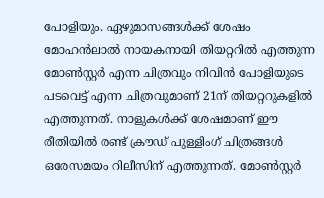പോളിയും. ഏഴുമാസങ്ങള്‍ക്ക് ശേഷം മോഹന്‍ലാല്‍ നായകനായി തിയറ്ററില്‍ എത്തുന്ന മോണ്‍സ്റ്റര്‍ എന്ന ചിത്രവും നിവിന്‍ പോളിയുടെ പടവെട്ട് എന്ന ചിത്രവുമാണ് 21ന് തിയറ്ററുകളില്‍ എത്തുന്നത്. നാളുകള്‍ക്ക് ശേഷമാണ് ഈ രീതിയില്‍ രണ്ട് ക്രൗഡ് പുള്ളിംഗ് ചിത്രങ്ങള്‍ ഒരേസമയം റിലീസിന് എത്തുന്നത്. മോൺസ്റ്റർ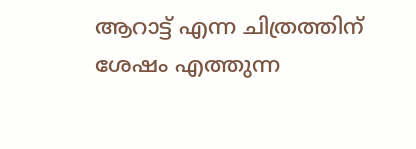ആറാട്ട് എന്ന ചിത്രത്തിന് ശേഷം എത്തുന്ന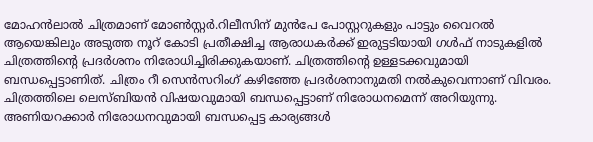മോഹന്‍ലാല്‍ ചിത്രമാണ് മോണ്‍സ്റ്റര്‍.റിലീസിന് മുന്‍പേ പോസ്റ്ററുകളും പാട്ടും വൈറല്‍ ആയെങ്കിലും അടുത്ത നൂറ് കോടി പ്രതീക്ഷിച്ച ആരാധകര്‍ക്ക് ഇരുട്ടടിയായി ഗള്‍ഫ് നാടുകളില്‍ ചിത്രത്തിന്‍റെ പ്രദര്‍ശനം നിരോധിച്ചിരിക്കുകയാണ്. ചിത്രത്തിന്‍റെ ഉള്ളടക്കവുമായി ബന്ധപ്പെട്ടാണിത്. ചിത്രം റീ സെന്‍സറിംഗ് കഴിഞ്ഞേ പ്രദര്‍ശനാനുമതി നല്‍കുവെന്നാണ് വിവരം. ചിത്രത്തിലെ ലെസ്ബിയന്‍ വിഷയവുമായി ബന്ധപ്പെട്ടാണ് നിരോധനമെന്ന് അറിയുന്നു. അണിയറക്കാര്‍ നിരോധനവുമായി ബന്ധപ്പെട്ട കാര്യങ്ങള്‍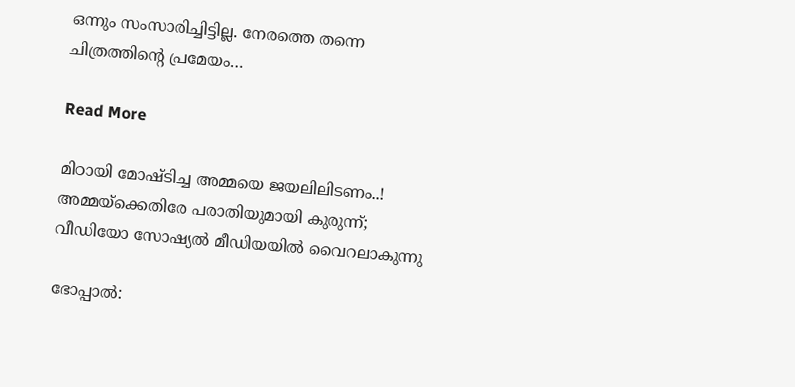ഒന്നും സംസാരിച്ചിട്ടില്ല. നേരത്തെ തന്നെ ചിത്രത്തി‍ന്‍റെ പ്രമേയം…

Read More

മിഠായി മോഷ്ടിച്ച അമ്മയെ ജയലിലിടണം..! അമ്മയ്‌ക്കെതിരേ പരാതിയുമായി കുരുന്ന്; വീഡിയോ സോഷ്യല്‍ മീഡിയയില്‍ വൈറലാകുന്നു

ഭോപ്പാൽ: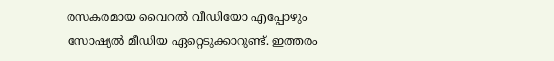രസകരമായ വൈറല്‍ വീഡിയോ എപ്പോഴും സോഷ്യല്‍ മീഡിയ ഏറ്റെടുക്കാറുണ്ട്. ഇത്തരം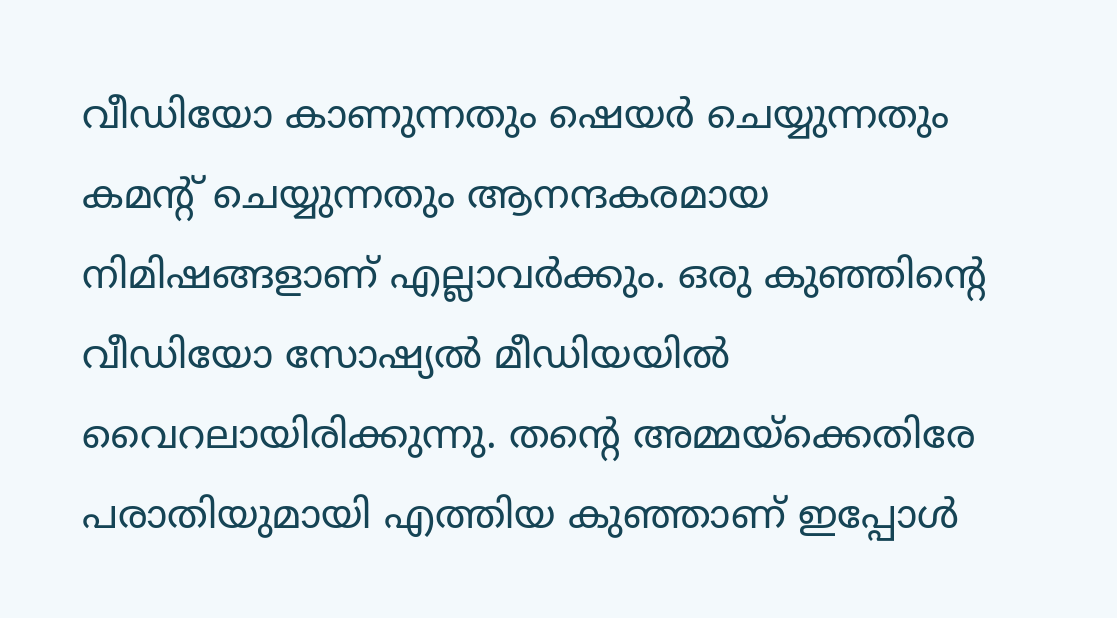വീഡിയോ കാണുന്നതും ഷെയര്‍ ചെയ്യുന്നതും കമന്‍റ് ചെയ്യുന്നതും ആനന്ദകരമായ നിമിഷങ്ങളാണ് എല്ലാവര്‍ക്കും. ഒരു കുഞ്ഞിന്‍റെ വീഡിയോ സോഷ്യല്‍ മീഡിയയില്‍ വൈറലായിരിക്കുന്നു. തന്‍റെ അമ്മയ്‌ക്കെതിരേ പരാതിയുമായി എത്തിയ കുഞ്ഞാണ് ഇപ്പോള്‍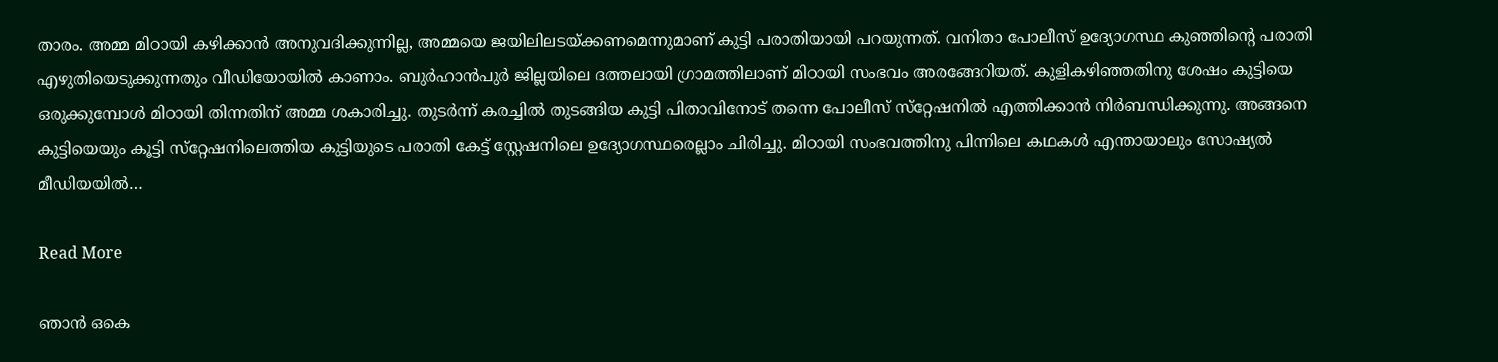താരം. അമ്മ മിഠായി കഴിക്കാന്‍ അനുവദിക്കുന്നില്ല, അമ്മയെ ജയിലിലടയ്ക്കണമെന്നുമാണ് കുട്ടി പരാതിയായി പറയുന്നത്. വനിതാ പോലീസ് ഉദ്യോഗസ്ഥ കുഞ്ഞിന്‍റെ പരാതി എഴുതിയെടുക്കുന്നതും വീഡിയോയില്‍ കാണാം. ബുര്‍ഹാന്‍പുര്‍ ജില്ലയിലെ ദത്തലായി ഗ്രാമത്തിലാണ് മിഠായി സംഭവം അരങ്ങേറിയത്. കുളികഴിഞ്ഞതിനു ശേഷം കുട്ടിയെ ഒരുക്കുമ്പോള്‍ മിഠായി തിന്നതിന് അമ്മ ശകാരിച്ചു. തുടര്‍ന്ന് കരച്ചില്‍ തുടങ്ങിയ കുട്ടി പിതാവിനോട് തന്നെ പോലീസ് സ്‌റ്റേഷനില്‍ എത്തിക്കാന്‍ നിര്‍ബന്ധിക്കുന്നു. അങ്ങനെ കുട്ടിയെയും കൂട്ടി സ്‌റ്റേഷനിലെത്തിയ കുട്ടിയുടെ പരാതി കേട്ട് സ്റ്റേഷനിലെ ഉദ്യോഗസ്ഥരെല്ലാം ചിരിച്ചു. മിഠായി സംഭവത്തിനു പിന്നിലെ കഥകള്‍ എന്തായാലും സോഷ്യല്‍ മീഡിയയില്‍…

Read More

ഞാന്‍ ഒകെ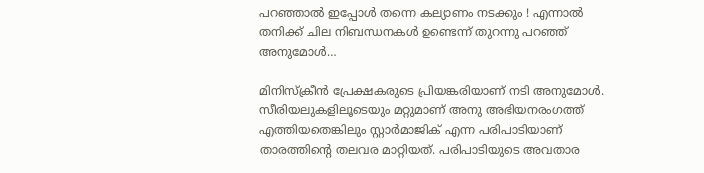പറഞ്ഞാല്‍ ഇപ്പോള്‍ തന്നെ കല്യാണം നടക്കും ! എന്നാല്‍ തനിക്ക് ചില നിബന്ധനകള്‍ ഉണ്ടെന്ന് തുറന്നു പറഞ്ഞ് അനുമോള്‍…

മിനിസ്‌ക്രീന്‍ പ്രേക്ഷകരുടെ പ്രിയങ്കരിയാണ് നടി അനുമോള്‍. സീരിയലുകളിലൂടെയും മറ്റുമാണ് അനു അഭിയനരംഗത്ത് എത്തിയതെങ്കിലും സ്റ്റാര്‍മാജിക് എന്ന പരിപാടിയാണ് താരത്തിന്റെ തലവര മാറ്റിയത്. പരിപാടിയുടെ അവതാര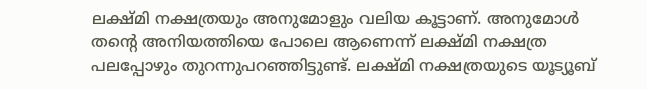ലക്ഷ്മി നക്ഷത്രയും അനുമോളും വലിയ കൂട്ടാണ്. അനുമോള്‍ തന്റെ അനിയത്തിയെ പോലെ ആണെന്ന് ലക്ഷ്മി നക്ഷത്ര പലപ്പോഴും തുറന്നുപറഞ്ഞിട്ടുണ്ട്. ലക്ഷ്മി നക്ഷത്രയുടെ യൂട്യൂബ്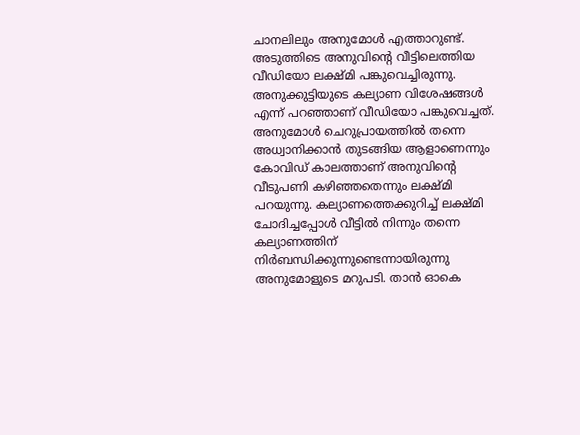ചാനലിലും അനുമോള്‍ എത്താറുണ്ട്. അടുത്തിടെ അനുവിന്റെ വീട്ടിലെത്തിയ വീഡിയോ ലക്ഷ്മി പങ്കുവെച്ചിരുന്നു. അനുക്കുട്ടിയുടെ കല്യാണ വിശേഷങ്ങള്‍ എന്ന് പറഞ്ഞാണ് വീഡിയോ പങ്കുവെച്ചത്. അനുമോള്‍ ചെറുപ്രായത്തില്‍ തന്നെ അധ്വാനിക്കാന്‍ തുടങ്ങിയ ആളാണെന്നും കോവിഡ് കാലത്താണ് അനുവിന്റെ വീടുപണി കഴിഞ്ഞതെന്നും ലക്ഷ്മി പറയുന്നു. കല്യാണത്തെക്കുറിച്ച് ലക്ഷ്മി ചോദിച്ചപ്പോള്‍ വീട്ടില്‍ നിന്നും തന്നെ കല്യാണത്തിന് നിര്‍ബന്ധിക്കുന്നുണ്ടെന്നായിരുന്നു അനുമോളുടെ മറുപടി. താന്‍ ഓകെ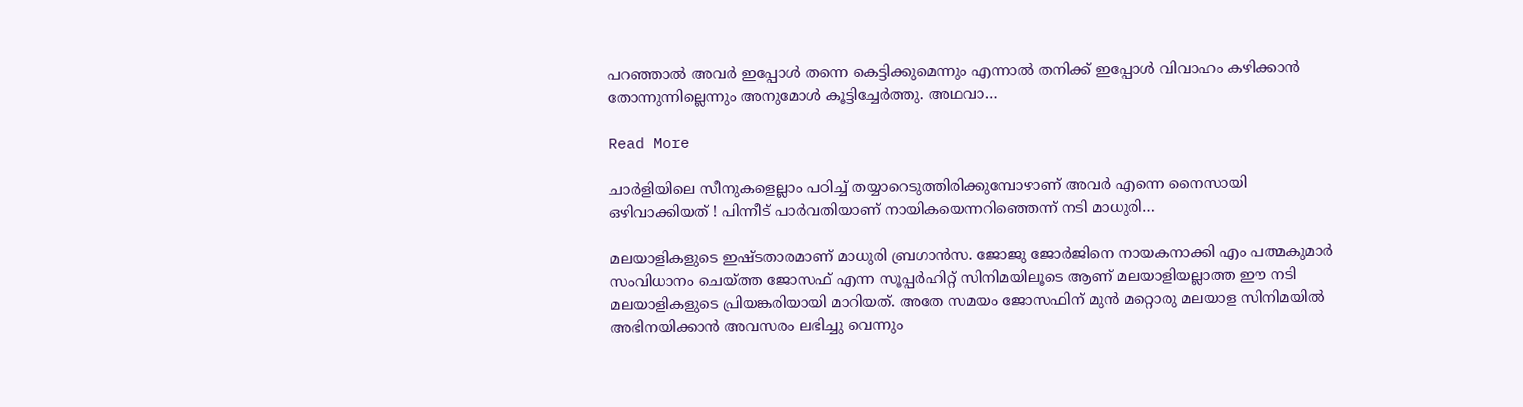പറഞ്ഞാല്‍ അവര്‍ ഇപ്പോള്‍ തന്നെ കെട്ടിക്കുമെന്നും എന്നാല്‍ തനിക്ക് ഇപ്പോള്‍ വിവാഹം കഴിക്കാന്‍ തോന്നുന്നില്ലെന്നും അനുമോള്‍ കൂട്ടിച്ചേര്‍ത്തു. അഥവാ…

Read More

ചാര്‍ളിയിലെ സീനുകളെല്ലാം പഠിച്ച് തയ്യാറെടുത്തിരിക്കുമ്പോഴാണ് അവര്‍ എന്നെ നൈസായി ഒഴിവാക്കിയത് ! പിന്നീട് പാര്‍വതിയാണ് നായികയെന്നറിഞ്ഞെന്ന് നടി മാധുരി…

മലയാളികളുടെ ഇഷ്ടതാരമാണ് മാധുരി ബ്രഗാന്‍സ. ജോജു ജോര്‍ജിനെ നായകനാക്കി എം പത്മകുമാര്‍ സംവിധാനം ചെയ്ത്ത ജോസഫ് എന്ന സൂപ്പര്‍ഹിറ്റ് സിനിമയിലൂടെ ആണ് മലയാളിയല്ലാത്ത ഈ നടി മലയാളികളുടെ പ്രിയങ്കരിയായി മാറിയത്. അതേ സമയം ജോസഫിന് മുന്‍ മറ്റൊരു മലയാള സിനിമയില്‍ അഭിനയിക്കാന്‍ അവസരം ലഭിച്ചു വെന്നും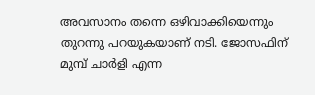അവസാനം തന്നെ ഒഴിവാക്കിയെന്നും തുറന്നു പറയുകയാണ് നടി. ജോസഫിന് മുമ്പ് ചാര്‍ളി എന്ന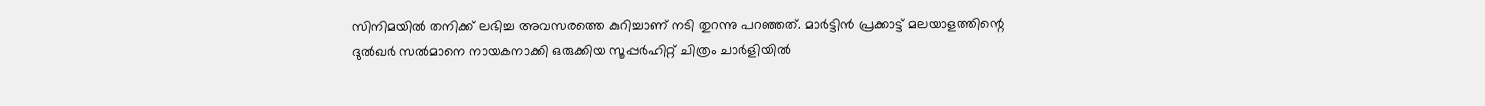സിനിമയില്‍ തനിക്ക് ലഭിച്ച അവസരത്തെ കുറിച്ചാണ് നടി തുറന്നു പറഞ്ഞത്. മാര്‍ട്ടിന്‍ പ്രക്കാട്ട് മലയാളത്തിന്റെ ദുല്‍ഖര്‍ സല്‍മാനെ നായകനാക്കി ഒരുക്കിയ സൂപ്പര്‍ഹിറ്റ് ചിത്രം ചാര്‍ളിയില്‍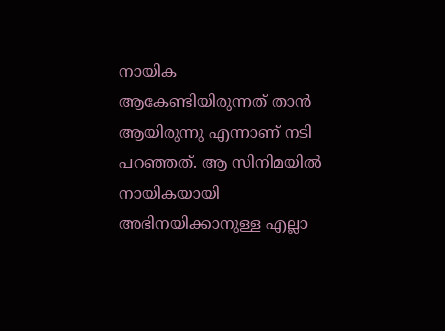നായിക ആകേണ്ടിയിരുന്നത് താന്‍ ആയിരുന്നു എന്നാണ് നടി പറഞ്ഞത്. ആ സിനിമയില്‍ നായികയായി അഭിനയിക്കാനുള്ള എല്ലാ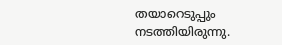തയാറെടുപ്പും നടത്തിയിരുന്നു.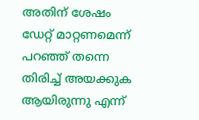അതിന് ശേഷം ഡേറ്റ് മാറ്റണമെന്ന് പറഞ്ഞ് തന്നെ തിരിച്ച് അയക്കുക ആയിരുന്നു എന്ന്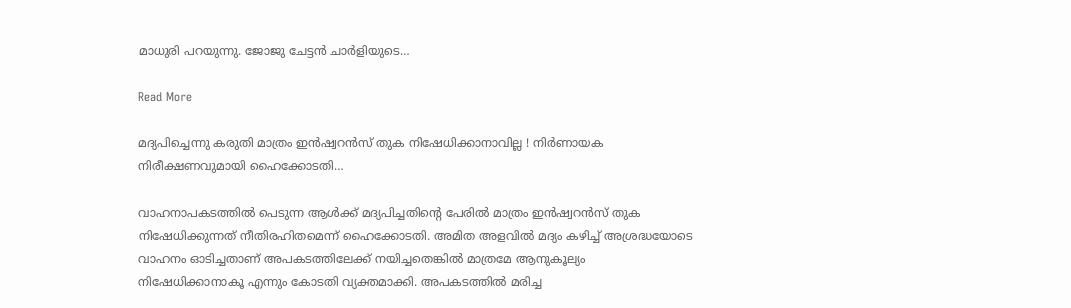മാധുരി പറയുന്നു. ജോജു ചേട്ടന്‍ ചാര്‍ളിയുടെ…

Read More

മദ്യപിച്ചെന്നു കരുതി മാത്രം ഇന്‍ഷ്വറന്‍സ് തുക നിഷേധിക്കാനാവില്ല ! നിര്‍ണായക നിരീക്ഷണവുമായി ഹൈക്കോടതി…

വാഹനാപകടത്തില്‍ പെടുന്ന ആള്‍ക്ക് മദ്യപിച്ചതിന്റെ പേരില്‍ മാത്രം ഇന്‍ഷ്വറന്‍സ് തുക നിഷേധിക്കുന്നത് നീതിരഹിതമെന്ന് ഹൈക്കോടതി. അമിത അളവില്‍ മദ്യം കഴിച്ച് അശ്രദ്ധയോടെ വാഹനം ഓടിച്ചതാണ് അപകടത്തിലേക്ക് നയിച്ചതെങ്കില്‍ മാത്രമേ ആനുകൂല്യം നിഷേധിക്കാനാകൂ എന്നും കോടതി വ്യക്തമാക്കി. അപകടത്തില്‍ മരിച്ച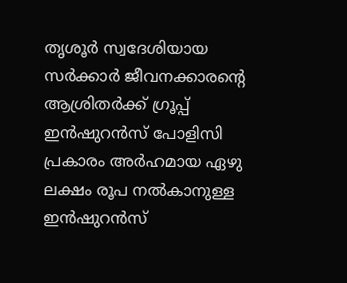തൃശൂര്‍ സ്വദേശിയായ സര്‍ക്കാര്‍ ജീവനക്കാരന്റെ ആശ്രിതര്‍ക്ക് ഗ്രൂപ്പ് ഇന്‍ഷുറന്‍സ് പോളിസി പ്രകാരം അര്‍ഹമായ ഏഴു ലക്ഷം രൂപ നല്‍കാനുള്ള ഇന്‍ഷുറന്‍സ്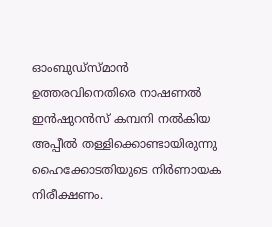ഓംബുഡ്‌സ്മാന്‍ ഉത്തരവിനെതിരെ നാഷണല്‍ ഇന്‍ഷുറന്‍സ് കമ്പനി നല്‍കിയ അപ്പീല്‍ തള്ളിക്കൊണ്ടായിരുന്നു ഹൈക്കോടതിയുടെ നിര്‍ണായക നിരീക്ഷണം.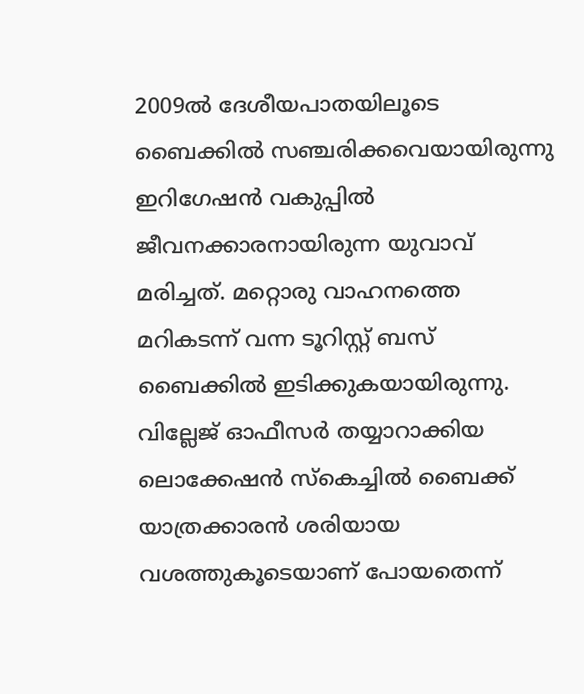2009ല്‍ ദേശീയപാതയിലൂടെ ബൈക്കില്‍ സഞ്ചരിക്കവെയായിരുന്നു ഇറിഗേഷന്‍ വകുപ്പില്‍ ജീവനക്കാരനായിരുന്ന യുവാവ് മരിച്ചത്. മറ്റൊരു വാഹനത്തെ മറികടന്ന് വന്ന ടൂറിസ്റ്റ് ബസ് ബൈക്കില്‍ ഇടിക്കുകയായിരുന്നു. വില്ലേജ് ഓഫീസര്‍ തയ്യാറാക്കിയ ലൊക്കേഷന്‍ സ്‌കെച്ചില്‍ ബൈക്ക് യാത്രക്കാരന്‍ ശരിയായ വശത്തുകൂടെയാണ് പോയതെന്ന്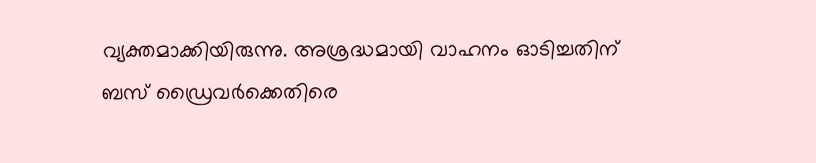വ്യക്തമാക്കിയിരുന്നു. അശ്രദ്ധമായി വാഹനം ഓടിച്ചതിന് ബസ് ഡ്രൈവര്‍ക്കെതിരെ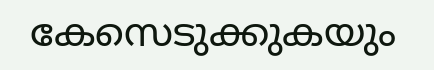കേസെടുക്കുകയും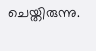ചെയ്തിരുന്നു.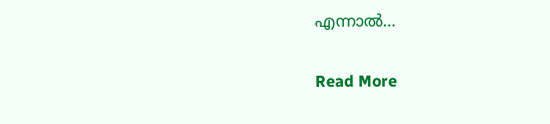എന്നാല്‍…

Read More